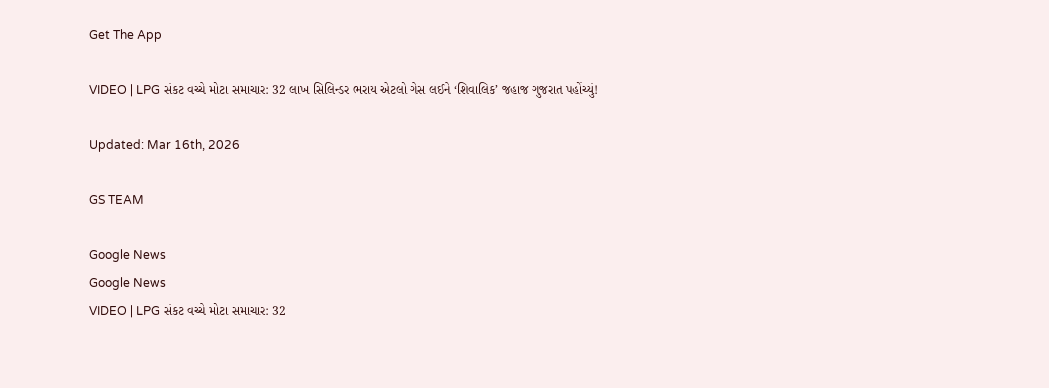Get The App

VIDEO | LPG સંકટ વચ્ચે મોટા સમાચાર: 32 લાખ સિલિન્ડર ભરાય એટલો ગેસ લઈને ‘શિવાલિક’ જહાજ ગુજરાત પહોંચ્યું!

Updated: Mar 16th, 2026

GS TEAM

Google News
Google News
VIDEO | LPG સંકટ વચ્ચે મોટા સમાચાર: 32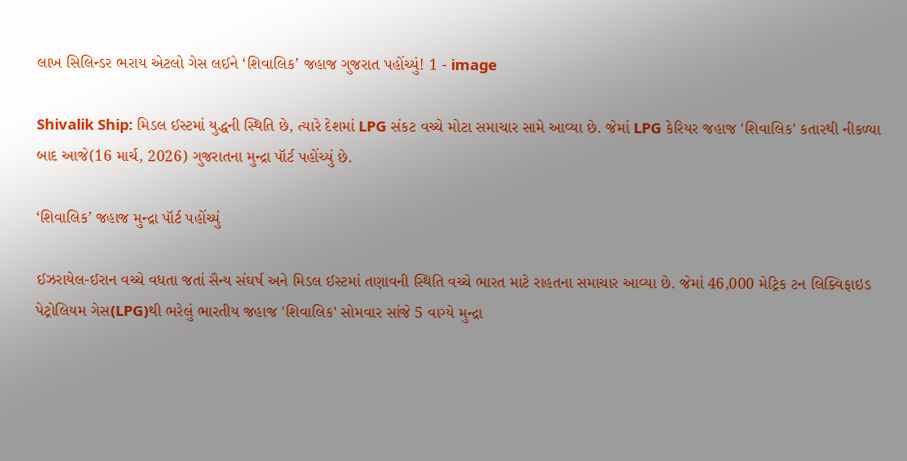લાખ સિલિન્ડર ભરાય એટલો ગેસ લઈને ‘શિવાલિક’ જહાજ ગુજરાત પહોંચ્યું! 1 - image

Shivalik Ship: મિડલ ઈસ્ટમાં યુદ્ધની સ્થિતિ છે, ત્યારે દેશમાં LPG સંકટ વચ્ચે મોટા સમાચાર સામે આવ્યા છે. જેમાં LPG કેરિયર જહાજ 'શિવાલિક' કતારથી નીકળ્યા બાદ આજે(16 માર્ચ, 2026) ગુજરાતના મુન્દ્રા પૉર્ટ પહોંચ્યું છે.

‘શિવાલિક’ જહાજ મુન્દ્રા પૉર્ટ પહોંચ્યું

ઈઝરાયેલ-ઈરાન વચ્ચે વધતા જતાં સૈન્ય સંઘર્ષ અને મિડલ ઈસ્ટમાં તણાવની સ્થિતિ વચ્ચે ભારત માટે રાહતના સમાચાર આવ્યા છે. જેમાં 46,000 મેટ્રિક ટન લિક્વિફાઇડ પેટ્રોલિયમ ગેસ(LPG)થી ભરેલું ભારતીય જહાજ 'શિવાલિક' સોમવાર સાંજે 5 વાગ્યે મુન્દ્રા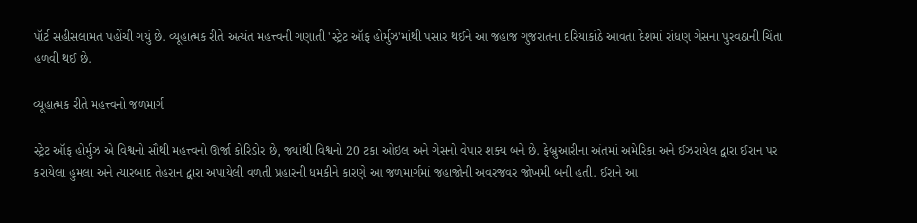પૉર્ટ સહીસલામત પહોંચી ગયું છે. વ્યૂહાત્મક રીતે અત્યંત મહત્ત્વની ગણાતી 'સ્ટ્રેટ ઑફ હોર્મુઝ'માંથી પસાર થઈને આ જહાજ ગુજરાતના દરિયાકાંઠે આવતા દેશમાં રાંધણ ગેસના પુરવઠાની ચિંતા હળવી થઈ છે.

વ્યૂહાત્મક રીતે મહત્ત્વનો જળમાર્ગ

સ્ટ્રેટ ઑફ હોર્મુઝ એ વિશ્વનો સૌથી મહત્ત્વનો ઊર્જા કોરિડોર છે, જ્યાંથી વિશ્વનો 20 ટકા ઓઇલ અને ગેસનો વેપાર શક્ય બને છે. ફેબ્રુઆરીના અંતમાં અમેરિકા અને ઈઝરાયેલ દ્વારા ઈરાન પર કરાયેલા હુમલા અને ત્યારબાદ તેહરાન દ્વારા અપાયેલી વળતી પ્રહારની ધમકીને કારણે આ જળમાર્ગમાં જહાજોની અવરજવર જોખમી બની હતી. ઈરાને આ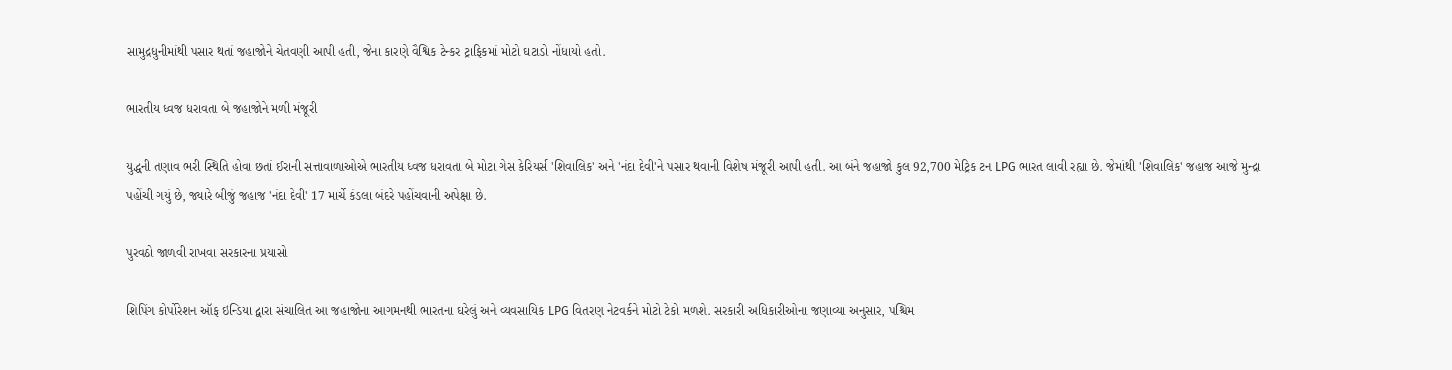સામુદ્રધુનીમાંથી પસાર થતાં જહાજોને ચેતવણી આપી હતી, જેના કારણે વૈશ્વિક ટેન્કર ટ્રાફિકમાં મોટો ઘટાડો નોંધાયો હતો.

ભારતીય ધ્વજ ધરાવતા બે જહાજોને મળી મંજૂરી

યુદ્ધની તણાવ ભરી સ્થિતિ હોવા છતાં ઈરાની સત્તાવાળાઓએ ભારતીય ધ્વજ ધરાવતા બે મોટા ગેસ કેરિયર્સ 'શિવાલિક' અને 'નંદા દેવી'ને પસાર થવાની વિશેષ મંજૂરી આપી હતી. આ બંને જહાજો કુલ 92,700 મેટ્રિક ટન LPG ભારત લાવી રહ્યા છે. જેમાંથી 'શિવાલિક' જહાજ આજે મુન્દ્રા પહોંચી ગયું છે, જ્યારે બીજું જહાજ 'નંદા દેવી' 17 માર્ચે કંડલા બંદરે પહોંચવાની અપેક્ષા છે.

પુરવઠો જાળવી રાખવા સરકારના પ્રયાસો

શિપિંગ કોર્પોરેશન ઑફ ઇન્ડિયા દ્વારા સંચાલિત આ જહાજોના આગમનથી ભારતના ઘરેલું અને વ્યવસાયિક LPG વિતરણ નેટવર્કને મોટો ટેકો મળશે. સરકારી અધિકારીઓના જણાવ્યા અનુસાર, પશ્ચિમ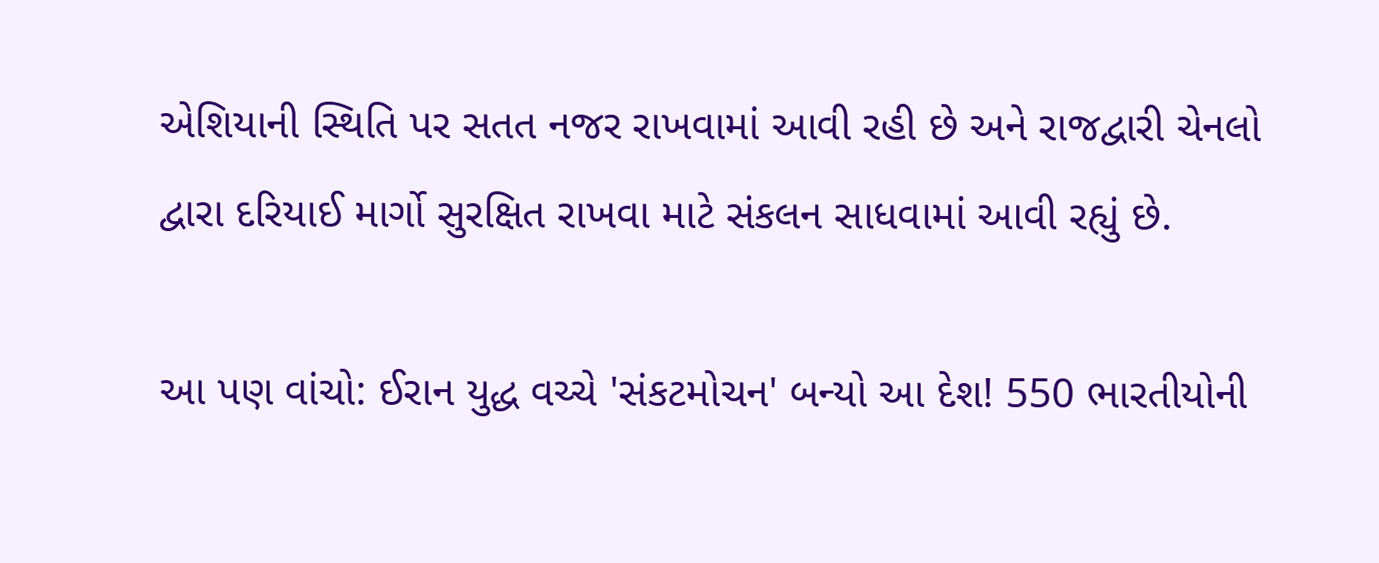એશિયાની સ્થિતિ પર સતત નજર રાખવામાં આવી રહી છે અને રાજદ્વારી ચેનલો દ્વારા દરિયાઈ માર્ગો સુરક્ષિત રાખવા માટે સંકલન સાધવામાં આવી રહ્યું છે.

આ પણ વાંચો: ઈરાન યુદ્ધ વચ્ચે 'સંકટમોચન' બન્યો આ દેશ! 550 ભારતીયોની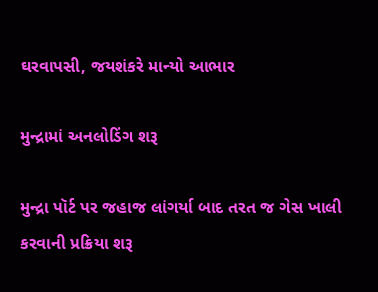ઘરવાપસી, જયશંકરે માન્યો આભાર

મુન્દ્રામાં અનલોડિંગ શરૂ

મુન્દ્રા પૉર્ટ પર જહાજ લાંગર્યા બાદ તરત જ ગેસ ખાલી કરવાની પ્રક્રિયા શરૂ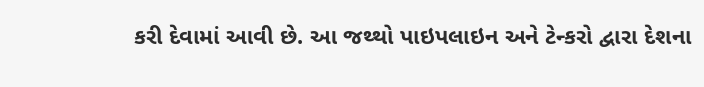કરી દેવામાં આવી છે. આ જથ્થો પાઇપલાઇન અને ટેન્કરો દ્વારા દેશના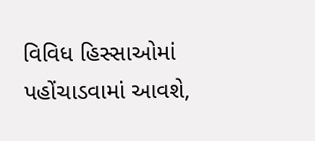વિવિધ હિસ્સાઓમાં પહોંચાડવામાં આવશે,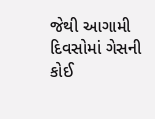જેથી આગામી દિવસોમાં ગેસની કોઈ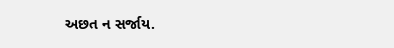અછત ન સર્જાય.